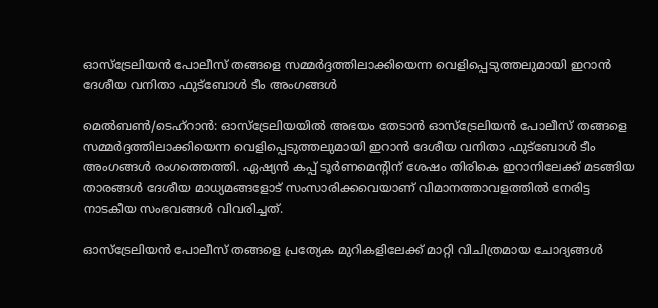ഓസ്‌ട്രേലിയൻ പോലീസ് തങ്ങളെ സമ്മർദ്ദത്തിലാക്കിയെന്ന വെളിപ്പെടുത്തലുമായി ഇറാൻ ദേശീയ വനിതാ ഫുട്ബോൾ ടീം അംഗങ്ങൾ

മെൽബൺ/ടെഹ്റാൻ: ഓസ്‌ട്രേലിയയിൽ അഭയം തേടാൻ ഓസ്‌ട്രേലിയൻ പോലീസ് തങ്ങളെ സമ്മർദ്ദത്തിലാക്കിയെന്ന വെളിപ്പെടുത്തലുമായി ഇറാൻ ദേശീയ വനിതാ ഫുട്ബോൾ ടീം അംഗങ്ങൾ രംഗത്തെത്തി. ഏഷ്യൻ കപ്പ് ടൂർണമെന്റിന് ശേഷം തിരികെ ഇറാനിലേക്ക് മടങ്ങിയ താരങ്ങൾ ദേശീയ മാധ്യമങ്ങളോട് സംസാരിക്കവെയാണ് വിമാനത്താവളത്തിൽ നേരിട്ട നാടകീയ സംഭവങ്ങൾ വിവരിച്ചത്.

ഓസ്‌ട്രേലിയൻ പോലീസ് തങ്ങളെ പ്രത്യേക മുറികളിലേക്ക് മാറ്റി വിചിത്രമായ ചോദ്യങ്ങൾ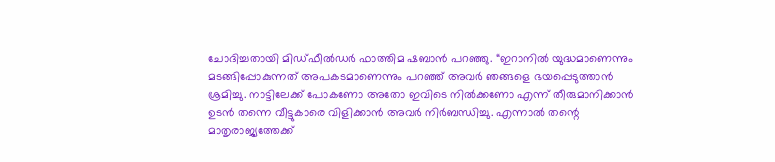ചോദിച്ചതായി മിഡ്ഫീൽഡർ ഫാത്തിമ ഷബാൻ പറഞ്ഞു. “ഇറാനിൽ യുദ്ധമാണെന്നും മടങ്ങിപ്പോകുന്നത് അപകടമാണെന്നും പറഞ്ഞ് അവർ ഞങ്ങളെ ഭയപ്പെടുത്താൻ ശ്രമിച്ചു. നാട്ടിലേക്ക് പോകണോ അതോ ഇവിടെ നിൽക്കണോ എന്ന് തീരുമാനിക്കാൻ ഉടൻ തന്നെ വീട്ടുകാരെ വിളിക്കാൻ അവർ നിർബന്ധിച്ചു. എന്നാൽ തന്റെ മാതൃരാജ്യത്തേക്ക്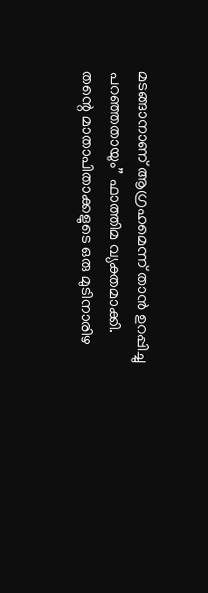മടങ്ങാനാണ് ആഗ്രഹമെന്ന് താൻ ഉറപ്പിച്ചു പറഞ്ഞതായും” ഫാത്തിമ വ്യക്തമാക്കി. തന്റെ മാതാപിതാക്കളുടെ ഒരു മുടിനാരിഴ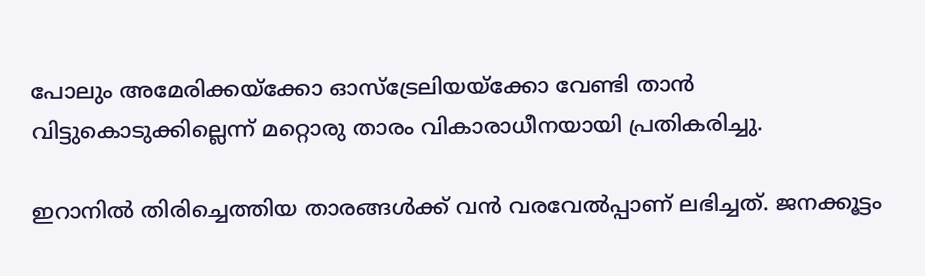പോലും അമേരിക്കയ്‌ക്കോ ഓസ്‌ട്രേലിയയ്‌ക്കോ വേണ്ടി താൻ വിട്ടുകൊടുക്കില്ലെന്ന് മറ്റൊരു താരം വികാരാധീനയായി പ്രതികരിച്ചു.

ഇറാനിൽ തിരിച്ചെത്തിയ താരങ്ങൾക്ക് വൻ വരവേൽപ്പാണ് ലഭിച്ചത്. ജനക്കൂട്ടം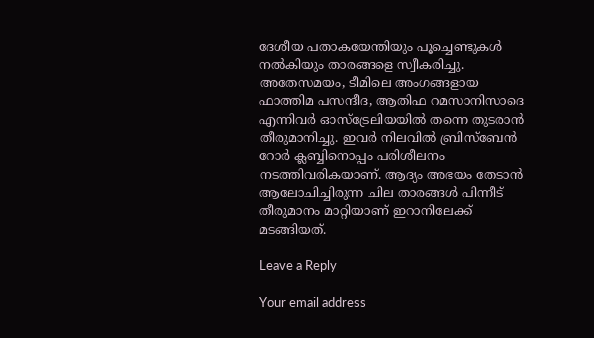ദേശീയ പതാകയേന്തിയും പൂച്ചെണ്ടുകൾ നൽകിയും താരങ്ങളെ സ്വീകരിച്ചു. അതേസമയം, ടീമിലെ അംഗങ്ങളായ ഫാത്തിമ പസന്ദീദ, ആതിഫ റമസാനിസാദെ എന്നിവർ ഓസ്‌ട്രേലിയയിൽ തന്നെ തുടരാൻ തീരുമാനിച്ചു. ഇവർ നിലവിൽ ബ്രിസ്‌ബേൻ റോർ ക്ലബ്ബിനൊപ്പം പരിശീലനം നടത്തിവരികയാണ്. ആദ്യം അഭയം തേടാൻ ആലോചിച്ചിരുന്ന ചില താരങ്ങൾ പിന്നീട് തീരുമാനം മാറ്റിയാണ് ഇറാനിലേക്ക് മടങ്ങിയത്.

Leave a Reply

Your email address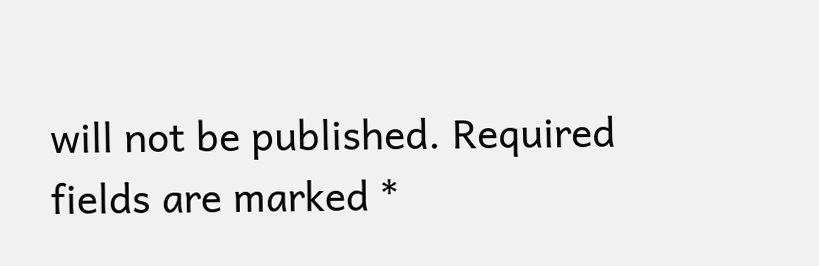will not be published. Required fields are marked *